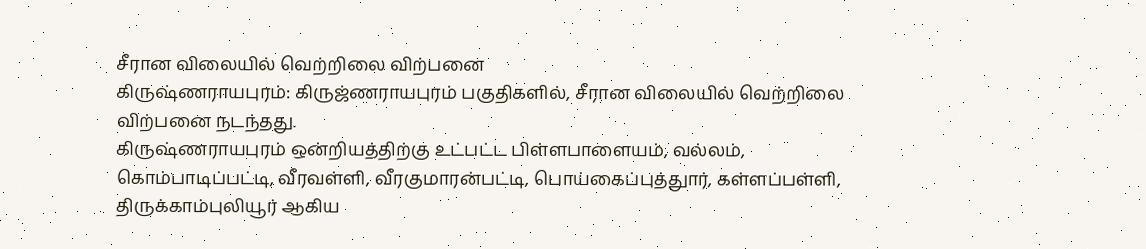சீரான விலையில் வெற்றிலை விற்பனை
கிருஷ்ணராயபுரம்: கிருஜ்ணராயபுரம் பகுதிகளில், சீரான விலையில் வெற்றிலை விற்பனை நடந்தது.
கிருஷ்ணராயபுரம் ஒன்றியத்திற்கு உட்பட்ட பிள்ளபாளையம், வல்லம், கொம்பாடிப்பட்டி, வீரவள்ளி, வீரகுமாரன்பட்டி, பொய்கைப்புத்துார், கள்ளப்பள்ளி, திருக்காம்புலியூர் ஆகிய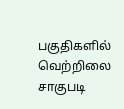பகுதிகளில் வெற்றிலை சாகுபடி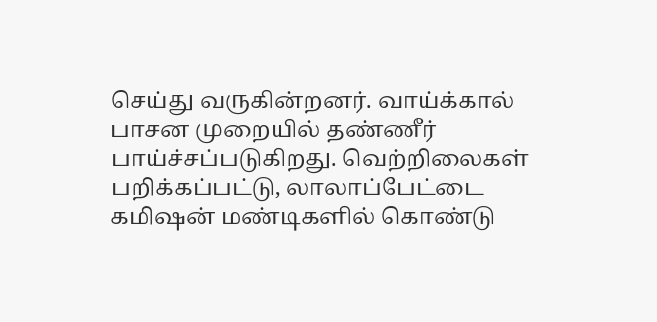செய்து வருகின்றனர். வாய்க்கால் பாசன முறையில் தண்ணீர் பாய்ச்சப்படுகிறது. வெற்றிலைகள் பறிக்கப்பட்டு, லாலாப்பேட்டை கமிஷன் மண்டிகளில் கொண்டு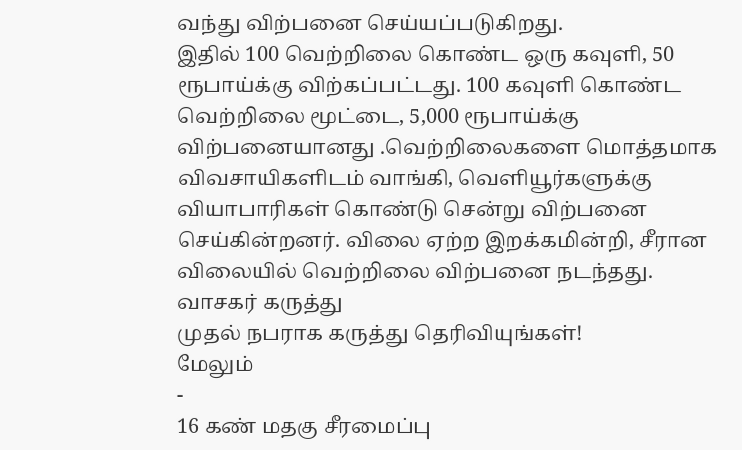வந்து விற்பனை செய்யப்படுகிறது.
இதில் 100 வெற்றிலை கொண்ட ஒரு கவுளி, 50 ரூபாய்க்கு விற்கப்பட்டது. 100 கவுளி கொண்ட வெற்றிலை மூட்டை, 5,000 ரூபாய்க்கு விற்பனையானது .வெற்றிலைகளை மொத்தமாக விவசாயிகளிடம் வாங்கி, வெளியூர்களுக்கு வியாபாரிகள் கொண்டு சென்று விற்பனை செய்கின்றனர். விலை ஏற்ற இறக்கமின்றி, சீரான விலையில் வெற்றிலை விற்பனை நடந்தது.
வாசகர் கருத்து
முதல் நபராக கருத்து தெரிவியுங்கள்!
மேலும்
-
16 கண் மதகு சீரமைப்பு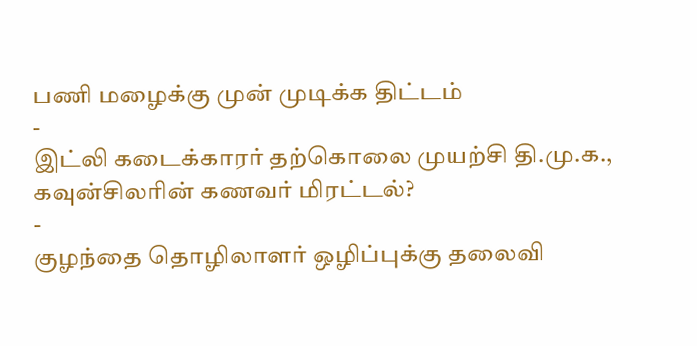பணி மழைக்கு முன் முடிக்க திட்டம்
-
இட்லி கடைக்காரர் தற்கொலை முயற்சி தி.மு.க., கவுன்சிலரின் கணவர் மிரட்டல்?
-
குழந்தை தொழிலாளர் ஒழிப்புக்கு தலைவி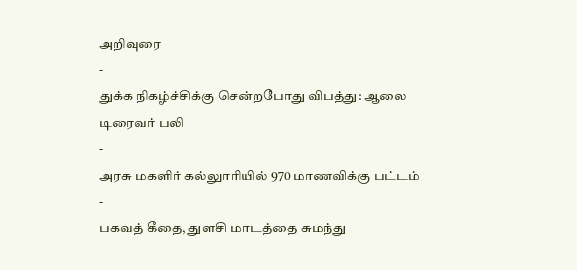அறிவுரை
-
துக்க நிகழ்ச்சிக்கு சென்றபோது விபத்து: ஆலை டிரைவர் பலி
-
அரசு மகளிர் கல்லுாரியில் 970 மாணவிக்கு பட்டம்
-
பகவத் கீதை, துளசி மாடத்தை சுமந்து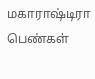மகாராஷ்டிரா பெண்கள்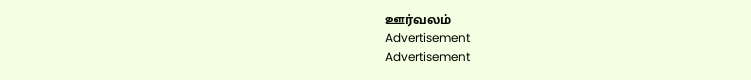ஊர்வலம்
Advertisement
Advertisement